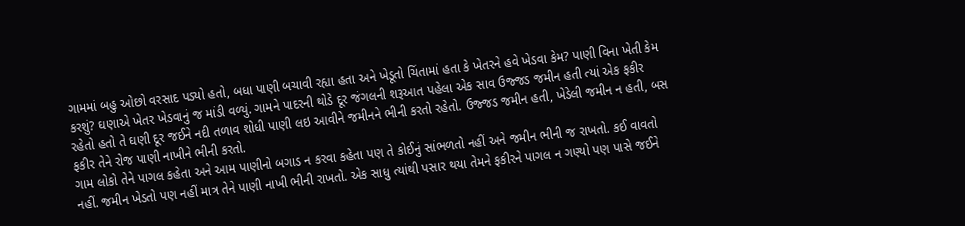ગામમાં બહુ ઓછો વરસાદ પડ્યો હતો, બધા પાણી બચાવી રહ્યા હતા અને ખેડૂતો ચિંતામાં હતા કે ખેતરને હવે ખેડવા કેમ? પાણી વિના ખેતી કેમ કરશું? ઘણાએ ખેતર ખેડવાનું જ માંડી વળ્યું. ગામને પાદરની થોડે દૂર જંગલની શરૂઆત પહેલા એક સાવ ઉજ્જડ જમીન હતી ત્યાં એક ફકીર રહેતો હતો તે ઘણી દૂર જઈને નદી તળાવ શોધી પાણી લઇ આવીને જમીનને ભીની કરતો રહેતો. ઉજ્જડ જમીન હતી, ખેડેલી જમીન ન હતી, બસ ફકીર તેને રોજ પાણી નાખીને ભીની કરતો.
ગામ લોકો તેને પાગલ કહેતા અને આમ પાણીનો બગાડ ન કરવા કહેતા પણ તે કોઈનું સાંભળતો નહીં અને જમીન ભીની જ રાખતો. કઈ વાવતો નહીં. જમીન ખેડતો પણ નહીં માત્ર તેને પાણી નાખી ભીની રાખતો. એક સાધુ ત્યાંથી પસાર થયા તેમને ફકીરને પાગલ ન ગણ્યો પણ પાસે જઈને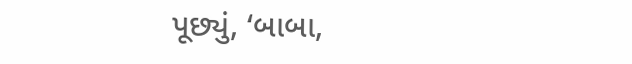પૂછ્યું, ‘બાબા,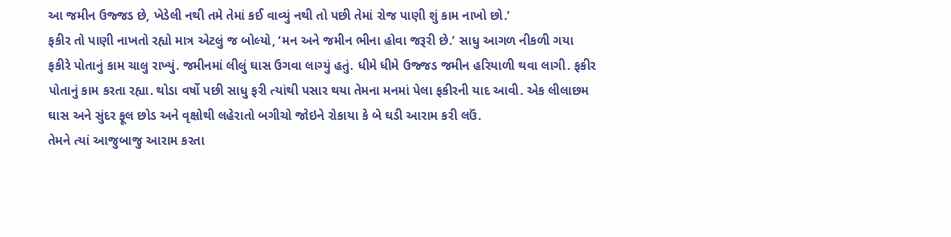આ જમીન ઉજ્જડ છે, ખેડેલી નથી તમે તેમાં કઈ વાવ્યું નથી તો પછી તેમાં રોજ પાણી શું કામ નાખો છો.’
ફકીર તો પાણી નાખતો રહ્યો માત્ર એટલું જ બોલ્યો, ‘મન અને જમીન ભીના હોવા જરૂરી છે.’ સાધુ આગળ નીકળી ગયા ફકીરે પોતાનું કામ ચાલુ રાખ્યું. જમીનમાં લીલું ઘાસ ઉગવા લાગ્યું હતું. ધીમે ધીમે ઉજ્જડ જમીન હરિયાળી થવા લાગી. ફકીર પોતાનું કામ કરતા રહ્યા. થોડા વર્ષો પછી સાધુ ફરી ત્યાંથી પસાર થયા તેમના મનમાં પેલા ફકીરની યાદ આવી. એક લીલાછમ ઘાસ અને સુંદર ફૂલ છોડ અને વૃક્ષોથી લહેરાતો બગીચો જોઇને રોકાયા કે બે ઘડી આરામ કરી લઉં.
તેમને ત્યાં આજુબાજુ આરામ કરતા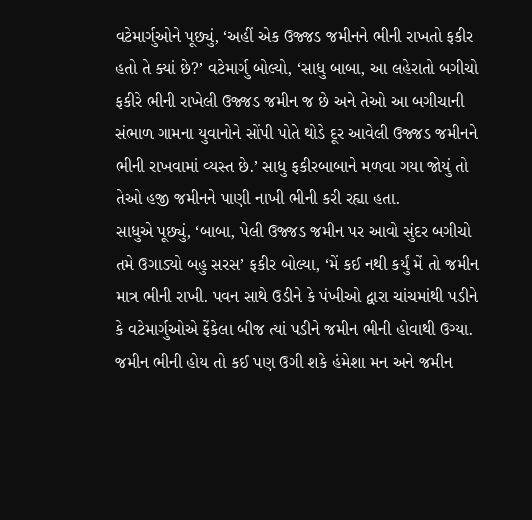વટેમાર્ગુઓને પૂછ્યું, ‘અહીં એક ઉજ્જડ જમીનને ભીની રાખતો ફકીર હતો તે ક્યાં છે?’ વટેમાર્ગુ બોલ્યો, ‘સાધુ બાબા, આ લહેરાતો બગીચો ફકીરે ભીની રાખેલી ઉજ્જડ જમીન જ છે અને તેઓ આ બગીચાની સંભાળ ગામના યુવાનોને સોંપી પોતે થોડે દૂર આવેલી ઉજ્જડ જમીનને ભીની રાખવામાં વ્યસ્ત છે.’ સાધુ ફકીરબાબાને મળવા ગયા જોયું તો તેઓ હજી જમીનને પાણી નાખી ભીની કરી રહ્યા હતા.
સાધુએ પૂછ્યું, ‘બાબા, પેલી ઉજ્જડ જમીન પર આવો સુંદર બગીચો તમે ઉગાડ્યો બહુ સરસ’ ફકીર બોલ્યા, ‘મેં કઈ નથી કર્યું મેં તો જમીન માત્ર ભીની રાખી. પવન સાથે ઉડીને કે પંખીઓ દ્વારા ચાંચમાંથી પડીને કે વટેમાર્ગુઓએ ફેંકેલા બીજ ત્યાં પડીને જમીન ભીની હોવાથી ઉગ્યા. જમીન ભીની હોય તો કઈ પણ ઉગી શકે હંમેશા મન અને જમીન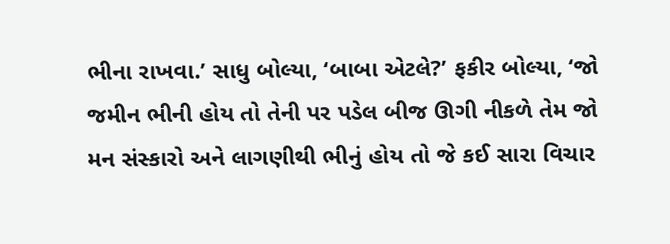ભીના રાખવા.’ સાધુ બોલ્યા, ‘બાબા એટલે?’ ફકીર બોલ્યા, ‘જો જમીન ભીની હોય તો તેની પર પડેલ બીજ ઊગી નીકળે તેમ જો મન સંસ્કારો અને લાગણીથી ભીનું હોય તો જે કઈ સારા વિચાર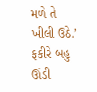મળે તે ખીલી ઉઠે.’ ફકીરે બહુ ઊંડી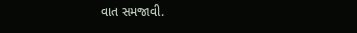વાત સમજાવી.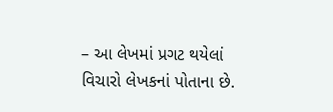– આ લેખમાં પ્રગટ થયેલાં વિચારો લેખકનાં પોતાના છે.